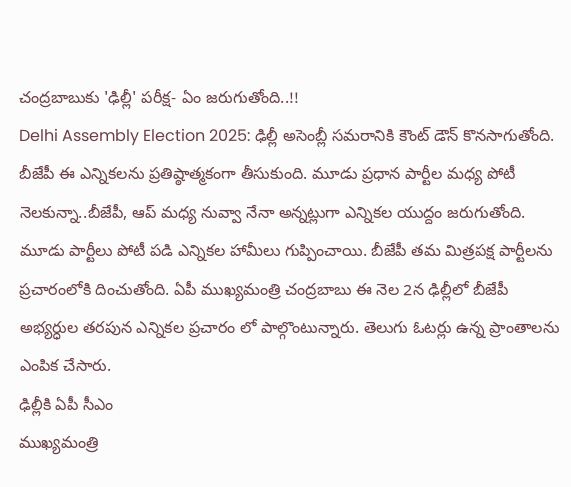చంద్రబాబుకు 'ఢిల్లీ' పరీక్ష- ఏం జరుగుతోంది..!!
Delhi Assembly Election 2025: ఢిల్లీ అసెంబ్లీ సమరానికి కౌంట్ డౌన్ కొనసాగుతోంది. బీజేపీ ఈ ఎన్నికలను ప్రతిష్ఠాత్మకంగా తీసుకుంది. మూడు ప్రధాన పార్టీల మధ్య పోటీ నెలకున్నా..బీజేపీ, ఆప్ మధ్య నువ్వా నేనా అన్నట్లుగా ఎన్నికల యుద్దం జరుగుతోంది. మూడు పార్టీలు పోటీ పడి ఎన్నికల హామీలు గుప్పించాయి. బీజేపీ తమ మిత్రపక్ష పార్టీలను ప్రచారంలోకి దించుతోంది. ఏపీ ముఖ్యమంత్రి చంద్రబాబు ఈ నెల 2న ఢిల్లీలో బీజేపీ అభ్యర్ధుల తరపున ఎన్నికల ప్రచారం లో పాల్గొంటున్నారు. తెలుగు ఓటర్లు ఉన్న ప్రాంతాలను ఎంపిక చేసారు.
ఢిల్లీకి ఏపీ సీఎం
ముఖ్యమంత్రి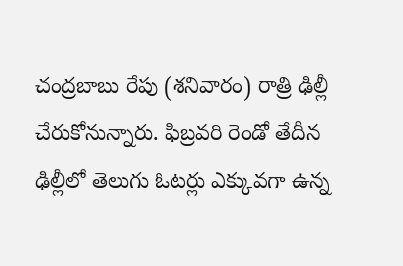చంద్రబాబు రేపు (శనివారం) రాత్రి ఢిల్లీ చేరుకోనున్నారు. ఫిబ్రవరి రెండో తేదీన ఢిల్లీలో తెలుగు ఓటర్లు ఎక్కువగా ఉన్న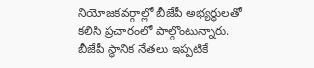నియోజకవర్గాల్లో బీజేపీ అభ్యర్ధులతో కలిసి ప్రచారంలో పాల్గొంటున్నారు. బీజేపీ స్థానిక నేతలు ఇప్పటికే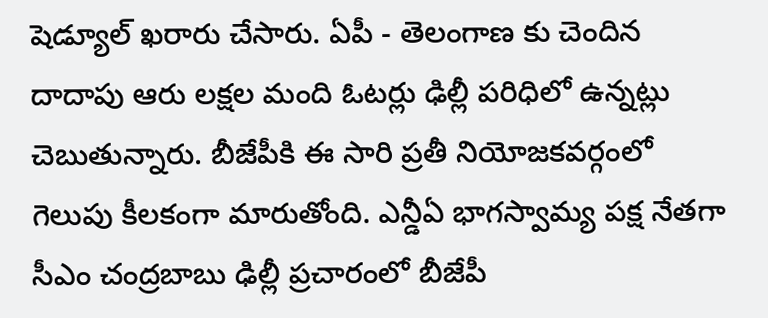షెడ్యూల్ ఖరారు చేసారు. ఏపీ - తెలంగాణ కు చెందిన దాదాపు ఆరు లక్షల మంది ఓటర్లు ఢిల్లీ పరిధిలో ఉన్నట్లు చెబుతున్నారు. బీజేపీకి ఈ సారి ప్రతీ నియోజకవర్గంలో గెలుపు కీలకంగా మారుతోంది. ఎన్డీఏ భాగస్వామ్య పక్ష నేతగా సీఎం చంద్రబాబు ఢిల్లీ ప్రచారంలో బీజేపీ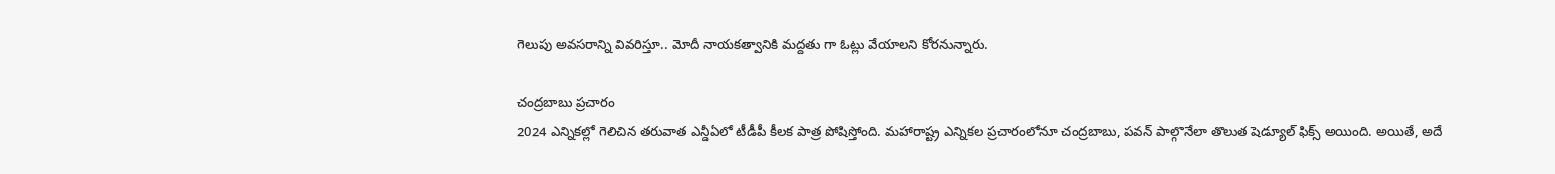గెలుపు అవసరాన్ని వివరిస్తూ.. మోదీ నాయకత్వానికి మద్దతు గా ఓట్లు వేయాలని కోరనున్నారు.

చంద్రబాబు ప్రచారం
2024 ఎన్నికల్లో గెలిచిన తరువాత ఎన్డీఏలో టీడీపీ కీలక పాత్ర పోషిస్తోంది. మహారాష్ట్ర ఎన్నికల ప్రచారంలోనూ చంద్రబాబు, పవన్ పాల్గొనేలా తొలుత షెడ్యూల్ ఫిక్స్ అయింది. అయితే, అదే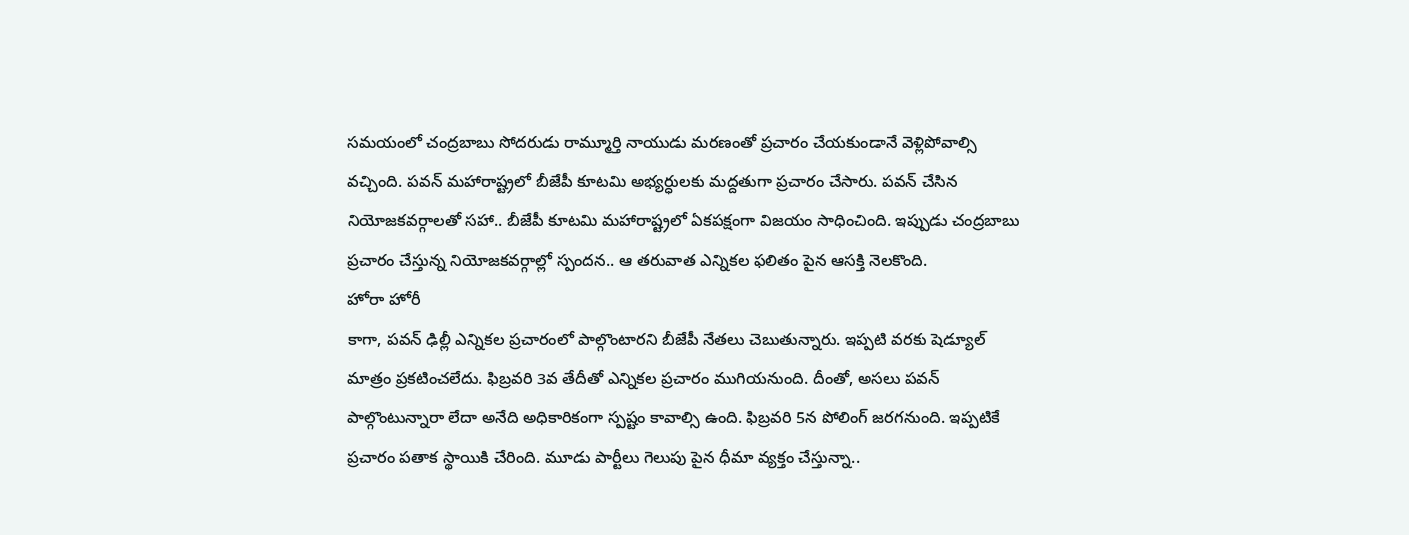సమయంలో చంద్రబాబు సోదరుడు రామ్మూర్తి నాయుడు మరణంతో ప్రచారం చేయకుండానే వెళ్లిపోవాల్సి వచ్చింది. పవన్ మహారాష్ట్రలో బీజేపీ కూటమి అభ్యర్ధులకు మద్దతుగా ప్రచారం చేసారు. పవన్ చేసిన నియోజకవర్గాలతో సహా.. బీజేపీ కూటమి మహారాష్ట్రలో ఏకపక్షంగా విజయం సాధించింది. ఇప్పుడు చంద్రబాబు ప్రచారం చేస్తున్న నియోజకవర్గాల్లో స్పందన.. ఆ తరువాత ఎన్నికల ఫలితం పైన ఆసక్తి నెలకొంది.
హోరా హోరీ
కాగా, పవన్ ఢిల్లీ ఎన్నికల ప్రచారంలో పాల్గొంటారని బీజేపీ నేతలు చెబుతున్నారు. ఇప్పటి వరకు షెడ్యూల్ మాత్రం ప్రకటించలేదు. ఫిబ్రవరి 3వ తేదీతో ఎన్నికల ప్రచారం ముగియనుంది. దీంతో, అసలు పవన్ పాల్గొంటున్నారా లేదా అనేది అధికారికంగా స్పష్టం కావాల్సి ఉంది. ఫిబ్రవరి 5న పోలింగ్ జరగనుంది. ఇప్పటికే ప్రచారం పతాక స్థాయికి చేరింది. మూడు పార్టీలు గెలుపు పైన ధీమా వ్యక్తం చేస్తున్నా..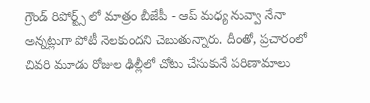గ్రౌండ్ రిపోర్ట్స్ లో మాత్రం బీజేపీ - ఆప్ మధ్య నువ్వా నేనా అన్నట్లుగా పోటీ నెలకుందని చెబుతున్నారు. దీంతో, ప్రచారంలో చివరి మూడు రోజుల ఢిల్లీలో చోటు చేసుకునే పరిణామాలు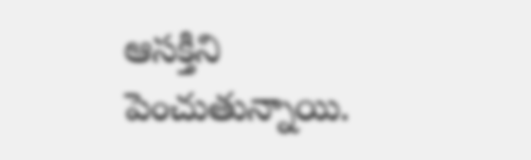ఆసక్తిని పెంచుతున్నాయి.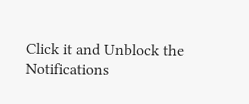Click it and Unblock the Notifications